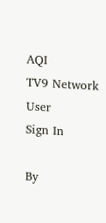AQI
TV9 Network
User
Sign In

By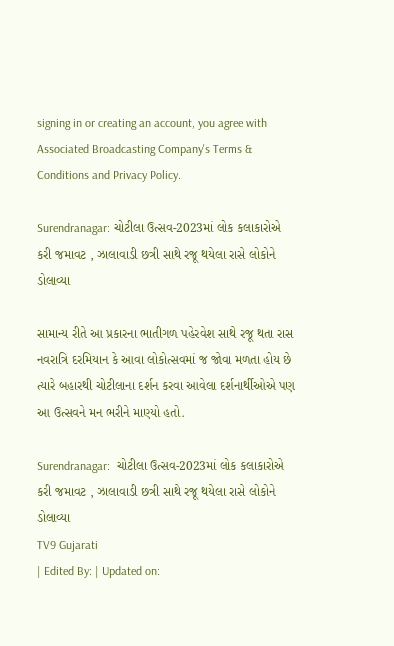signing in or creating an account, you agree with Associated Broadcasting Company's Terms & Conditions and Privacy Policy.

Surendranagar: ચોટીલા ઉત્સવ-2023માં લોક કલાકારોએ કરી જમાવટ , ઝાલાવાડી છત્રી સાથે રજૂ થયેલા રાસે લોકોને ડોલાવ્યા

સામાન્ય રીતે આ પ્રકારના ભાતીગળ પહેરવેશ સાથે રજૂ થતા રાસ નવરાત્રિ દરમિયાન કે આવા લોકોત્સવમાં જ જોવા મળતા હોય છે ત્યારે બહારથી ચોટીલાના દર્શન કરવા આવેલા દર્શનાર્થીઓએ પણ આ ઉત્સવને મન ભરીને માણ્યો હતો.

Surendranagar:  ચોટીલા ઉત્સવ-2023માં લોક કલાકારોએ કરી જમાવટ , ઝાલાવાડી છત્રી સાથે રજૂ થયેલા રાસે લોકોને ડોલાવ્યા
TV9 Gujarati
| Edited By: | Updated on: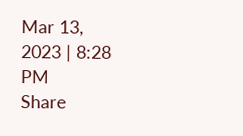Mar 13, 2023 | 8:28 PM
Share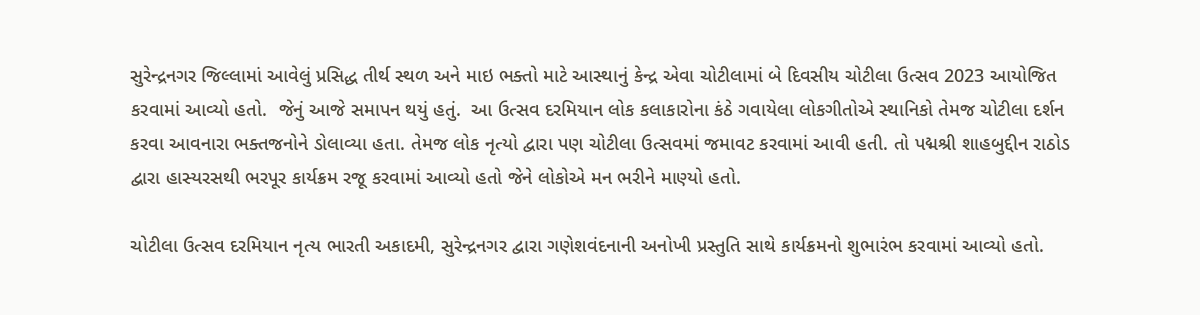સુરેન્દ્રનગર જિલ્લામાં આવેલું પ્રસિદ્ધ તીર્થ સ્થળ અને માઇ ભક્તો માટે આસ્થાનું કેન્દ્ર એવા ચોટીલામાં બે દિવસીય ચોટીલા ઉત્સવ 2023 આયોજિત કરવામાં આવ્યો હતો.  જેનું આજે સમાપન થયું હતું.  આ ઉત્સવ દરમિયાન લોક કલાકારોના કંઠે ગવાયેલા લોકગીતોએ સ્થાનિકો તેમજ ચોટીલા દર્શન કરવા આવનારા ભક્તજનોને ડોલાવ્યા હતા. તેમજ લોક નૃત્યો દ્વારા પણ ચોટીલા ઉત્સવમાં જમાવટ કરવામાં આવી હતી. તો પદ્મશ્રી શાહબુદ્દીન રાઠોડ દ્વારા હાસ્યરસથી ભરપૂર કાર્યક્રમ રજૂ કરવામાં આવ્યો હતો જેને લોકોએ મન ભરીને માણ્યો હતો.

ચોટીલા ઉત્સવ દરમિયાન નૃત્ય ભારતી અકાદમી, સુરેન્દ્રનગર દ્વારા ગણેશવંદનાની અનોખી પ્રસ્તુતિ સાથે કાર્યક્રમનો શુભારંભ કરવામાં આવ્યો હતો.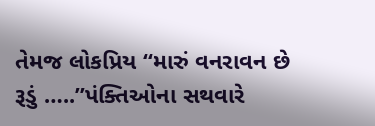તેમજ લોકપ્રિય “મારું વનરાવન છે રૂડું …..”પંક્તિઓના સથવારે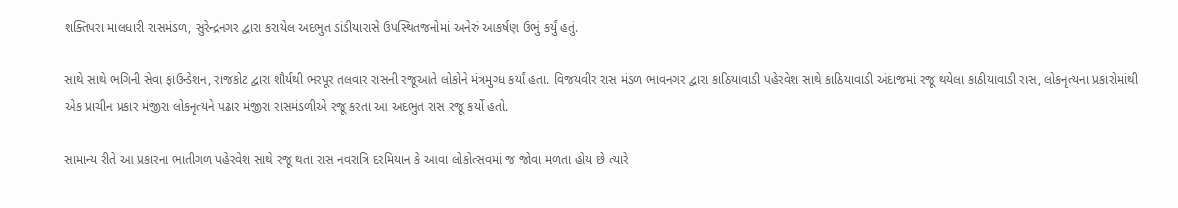શક્તિપરા માલધારી રાસમંડળ, સુરેન્દ્રનગર દ્વારા કરાયેલ અદભુત ડાંડીયારાસે ઉપસ્થિતજનોમાં અનેરું આકર્ષણ ઉભું કર્યું હતું.

સાથે સાથે ભગિની સેવા ફાઉન્ડેશન, રાજકોટ દ્વારા શૌર્યથી ભરપૂર તલવાર રાસની રજૂઆતે લોકોને મંત્રમુગ્ધ કર્યાં હતા. વિજયવીર રાસ મંડળ ભાવનગર દ્વારા કાઠિયાવાડી પહેરવેશ સાથે કાઠિયાવાડી અંદાજમાં રજૂ થયેલા કાઠીયાવાડી રાસ, લોકનૃત્યના પ્રકારોમાંથી એક પ્રાચીન પ્રકાર મંજીરા લોકનૃત્યને પઢાર મંજીરા રાસમંડળીએ રજૂ કરતા આ અદભુત રાસ રજૂ કર્યો હતો.

સામાન્ય રીતે આ પ્રકારના ભાતીગળ પહેરવેશ સાથે રજૂ થતા રાસ નવરાત્રિ દરમિયાન કે આવા લોકોત્સવમાં જ જોવા મળતા હોય છે ત્યારે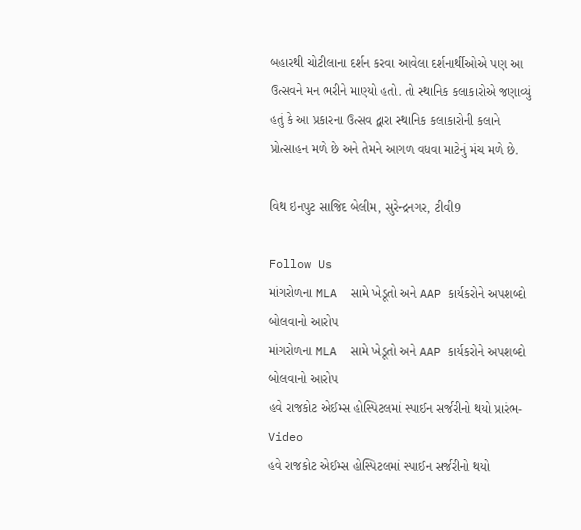બહારથી ચોટીલાના દર્શન કરવા આવેલા દર્શનાર્થીઓએ પણ આ ઉત્સવને મન ભરીને માણ્યો હતો. તો સ્થાનિક કલાકારોએ જણાવ્યું હતું કે આ પ્રકારના ઉત્સવ દ્વારા સ્થાનિક કલાકારોની કલાને  પ્રોત્સાહન મળે છે અને તેમને આગળ વધવા માટેનું મંચ મળે છે.

વિથ ઇનપુટ સાજિદ બેલીમ, સુરેન્દ્રનગર, ટીવી9

Follow Us
માંગરોળના MLA  સામે ખેડૂતો અને AAP કાર્યકરોને અપશબ્દો બોલવાનો આરોપ
માંગરોળના MLA  સામે ખેડૂતો અને AAP કાર્યકરોને અપશબ્દો બોલવાનો આરોપ
હવે રાજકોટ એઈમ્સ હોસ્પિટલમાં સ્પાઈન સર્જરીનો થયો પ્રારંભ- Video
હવે રાજકોટ એઈમ્સ હોસ્પિટલમાં સ્પાઈન સર્જરીનો થયો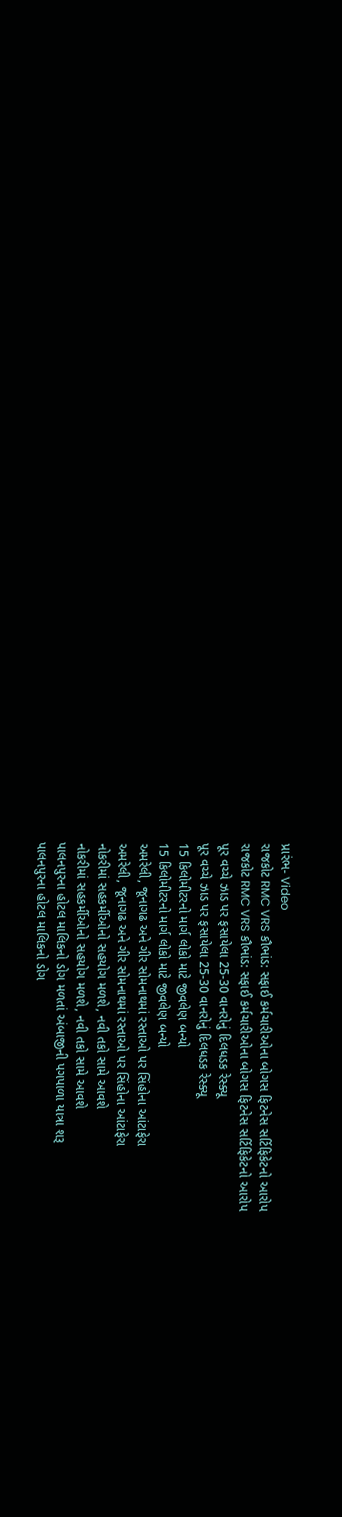પ્રારંભ- Video
રાજકોટ RMC VRS કૌભાંડ: સફાઈ કર્મચારીઓના બોગસ ફિટનેસ સર્ટિફિકેટનો આરોપ
રાજકોટ RMC VRS કૌભાંડ: સફાઈ કર્મચારીઓના બોગસ ફિટનેસ સર્ટિફિકેટનો આરોપ
પૂર વચ્ચે ઝાડ પર ફસાયેલા 25-30 વાનરોનું દિલધડક રેસ્ક્યૂ
પૂર વચ્ચે ઝાડ પર ફસાયેલા 25-30 વાનરોનું દિલધડક રેસ્ક્યૂ
15 કિલોમીટરનો માર્ગ લોકો માટે જીવલેણ બન્યો
15 કિલોમીટરનો માર્ગ લોકો માટે જીવલેણ બન્યો
અમરેલી, જૂનાગઢ અને ગીર સોમનાથમાં રસ્તાઓ પર સિંહોના આંટાફેરા
અમરેલી, જૂનાગઢ અને ગીર સોમનાથમાં રસ્તાઓ પર સિંહોના આંટાફેરા
નોકરીમાં સહકર્મીઓનો સહયોગ મળશે, નવી તકો સામે આવશે
નોકરીમાં સહકર્મીઓનો સહયોગ મળશે, નવી તકો સામે આવશે
પાલનપુરના હોટલ માલિકનો ડોગ મળતાં અંબાજીની પગપાળા યાત્રા શરૂ
પાલનપુરના હોટલ માલિકનો ડોગ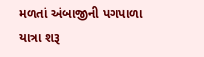મળતાં અંબાજીની પગપાળા યાત્રા શરૂ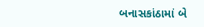બનાસકાંઠામાં બે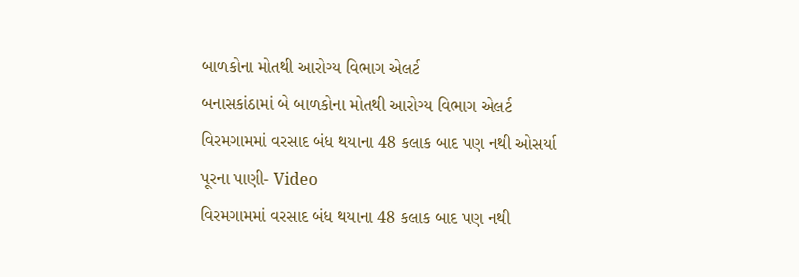બાળકોના મોતથી આરોગ્ય વિભાગ એલર્ટ
બનાસકાંઠામાં બે બાળકોના મોતથી આરોગ્ય વિભાગ એલર્ટ
વિરમગામમાં વરસાદ બંધ થયાના 48 કલાક બાદ પણ નથી ઓસર્યા પૂરના પાણી- Video
વિરમગામમાં વરસાદ બંધ થયાના 48 કલાક બાદ પણ નથી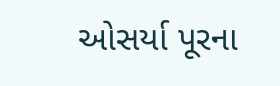ઓસર્યા પૂરના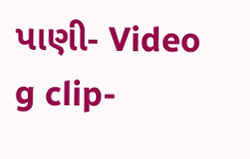પાણી- Video
g clip-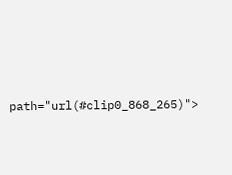path="url(#clip0_868_265)">